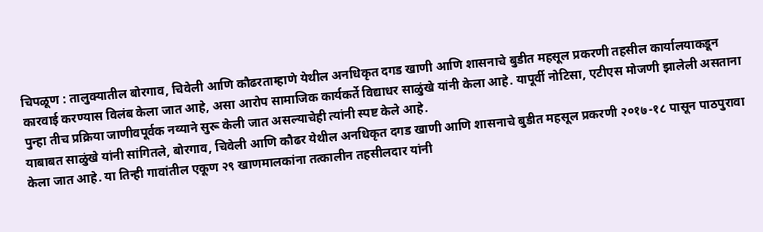चिपळूण : तालुक्यातील बोरगाव, चिवेली आणि कौढरताम्हाणे येथील अनधिकृत दगड खाणी आणि शासनाचे बुडीत महसूल प्रकरणी तहसील कार्यालयाकडून कारवाई करण्यास विलंब केला जात आहे, असा आरोप सामाजिक कार्यकर्ते विद्याधर साळुंखे यांनी केला आहे. यापूर्वी नोटिसा, एटीएस मोजणी झालेली असताना पुन्हा तीच प्रक्रिया जाणीवपूर्वक नव्याने सुरू केली जात असल्याचेही त्यांनी स्पष्ट केले आहे.
याबाबत साळुंखे यांनी सांगितले, बोरगाव, चिवेली आणि कौढर येथील अनधिकृत दगड खाणी आणि शासनाचे बुडीत महसूल प्रकरणी २०१७-१८ पासून पाठपुरावा केला जात आहे. या तिन्ही गावांतील एकूण २९ खाणमालकांना तत्कालीन तहसीलदार यांनी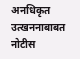अनधिकृत उत्खननाबाबत नोटीस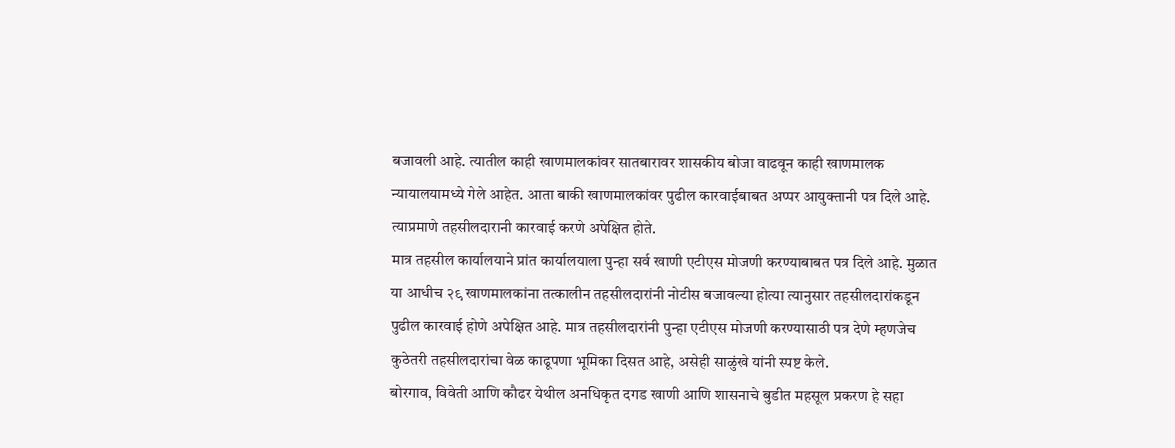बजावली आहे. त्यातील काही खाणमालकांवर सातबारावर शासकीय बोजा वाढवून काही खाणमालक न्यायालयामध्ये गेले आहेत. आता बाकी खाणमालकांवर पुढील कारवाईबाबत अप्पर आयुक्तानी पत्र दिले आहे. त्याप्रमाणे तहसीलदारानी कारवाई करणे अपेक्षित होते.
मात्र तहसील कार्यालयाने प्रांत कार्यालयाला पुन्हा सर्व खाणी एटीएस मोजणी करण्याबाबत पत्र दिले आहे. मुळात या आधीच २९ खाणमालकांना तत्कालीन तहसीलदारांनी नोटीस बजावल्या होत्या त्यानुसार तहसीलदारांकडून पुढील कारवाई होणे अपेक्षित आहे. मात्र तहसीलदारांनी पुन्हा एटीएस मोजणी करण्यासाठी पत्र देणे म्हणजेच कुठेतरी तहसीलदारांचा वेळ काढूपणा भूमिका दिसत आहे, असेही साळुंखे यांनी स्पष्ट केले.
बोरगाव, विवेती आणि कौढर येथील अनधिकृत दगड खाणी आणि शासनाचे बुडीत महसूल प्रकरण हे सहा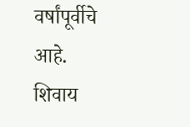वर्षांपूर्वीचे आहे. शिवाय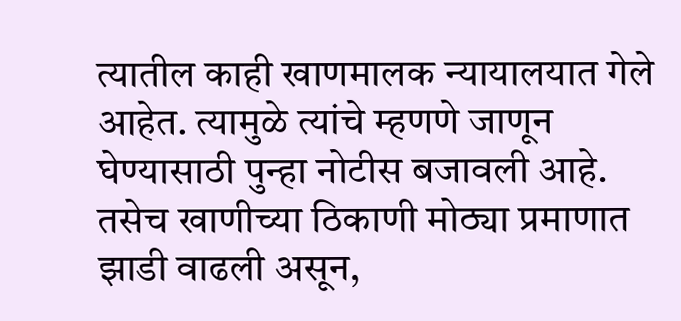त्यातील काही खाणमालक न्यायालयात गेले आहेत. त्यामुळे त्यांचे म्हणणे जाणून घेण्यासाठी पुन्हा नोटीस बजावली आहे. तसेच खाणीच्या ठिकाणी मोठ्या प्रमाणात झाडी वाढली असून,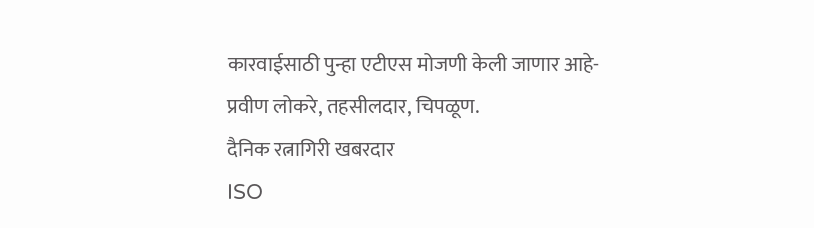कारवाईसाठी पुन्हा एटीएस मोजणी केली जाणार आहे-प्रवीण लोकरे, तहसीलदार, चिपळूण.
दैनिक रत्नागिरी खबरदार
ISO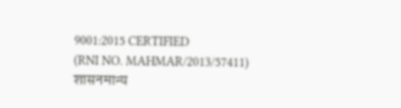9001:2015 CERTIFIED
(RNI NO. MAHMAR/2013/57411)
शासनमान्य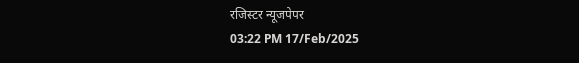रजिस्टर न्यूजपेपर
03:22 PM 17/Feb/2025